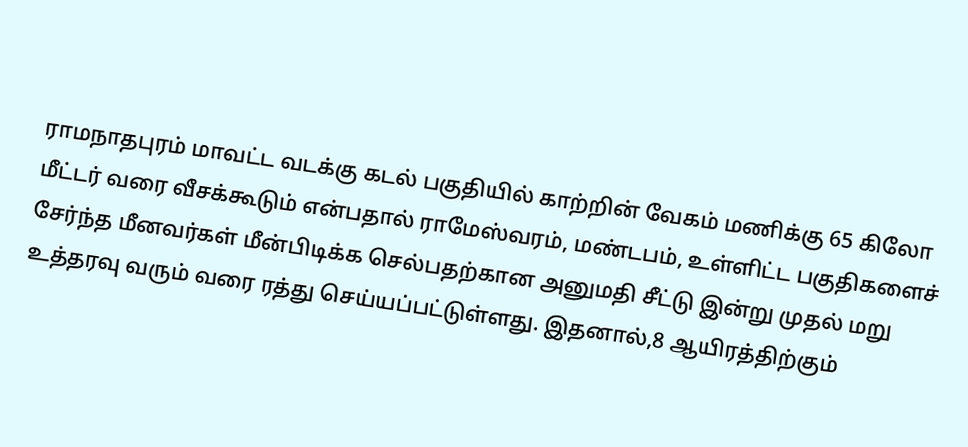ராமநாதபுரம் மாவட்ட வடக்கு கடல் பகுதியில் காற்றின் வேகம் மணிக்கு 65 கிலோ மீட்டர் வரை வீசக்கூடும் என்பதால் ராமேஸ்வரம், மண்டபம், உள்ளிட்ட பகுதிகளைச் சேர்ந்த மீனவர்கள் மீன்பிடிக்க செல்பதற்கான அனுமதி சீட்டு இன்று முதல் மறு உத்தரவு வரும் வரை ரத்து செய்யப்பட்டுள்ளது. இதனால்,8 ஆயிரத்திற்கும்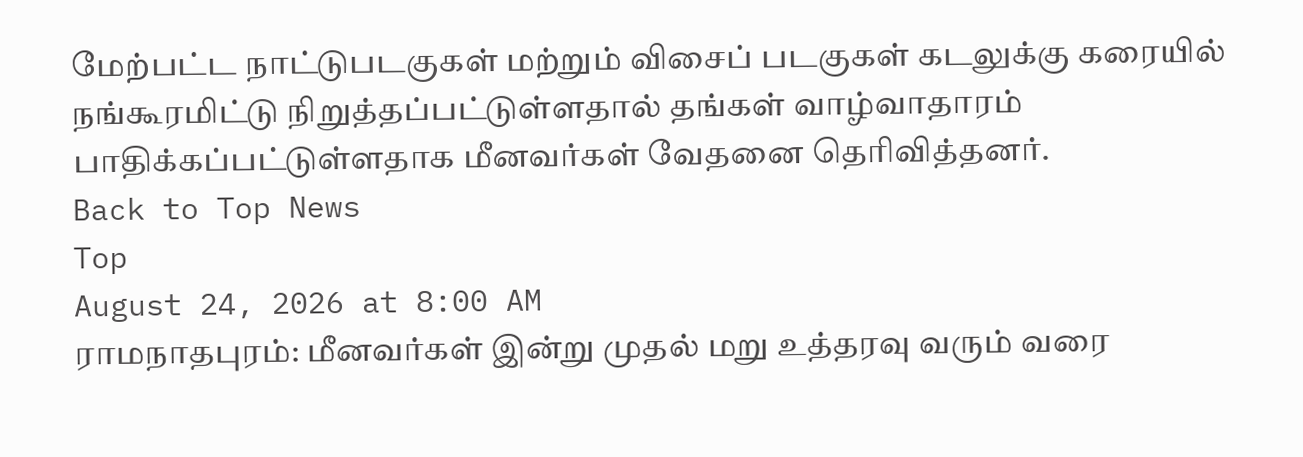மேற்பட்ட நாட்டுபடகுகள் மற்றும் விசைப் படகுகள் கடலுக்கு கரையில் நங்கூரமிட்டு நிறுத்தப்பட்டுள்ளதால் தங்கள் வாழ்வாதாரம் பாதிக்கப்பட்டுள்ளதாக மீனவர்கள் வேதனை தெரிவித்தனர்.
Back to Top News
Top
August 24, 2026 at 8:00 AM
ராமநாதபுரம்: மீனவர்கள் இன்று முதல் மறு உத்தரவு வரும் வரை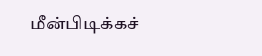மீன்பிடிக்கச்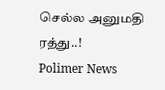செல்ல அனுமதி ரத்து..!
Polimer News